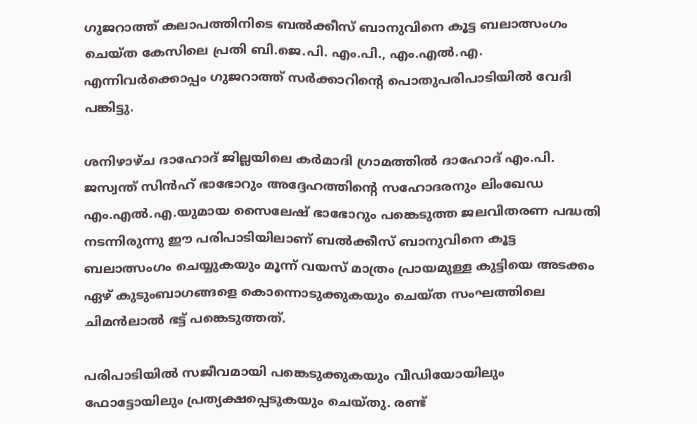ഗുജറാത്ത് കലാപത്തിനിടെ ബൽക്കീസ് ബാനുവിനെ കൂട്ട ബലാത്സംഗം ചെയ്ത കേസിലെ പ്രതി ബി.ജെ.പി. എം.പി., എം.എൽ.എ. എന്നിവർക്കൊപ്പം ഗുജറാത്ത് സർക്കാറിന്റെ പൊതുപരിപാടിയിൽ വേദി പങ്കിട്ടു.

ശനിഴാഴ്ച ദാഹോദ് ജില്ലയിലെ കർമാദി ഗ്രാമത്തിൽ ദാഹോദ് എം.പി. ജസ്വന്ത് സിൻഹ് ഭാഭോറും അദ്ദേഹത്തിന്റെ സഹോദരനും ലിംഖേഡ എം.എൽ.എ.യുമായ സൈലേഷ് ഭാഭോറും പങ്കെടുത്ത ജലവിതരണ പദ്ധതി നടന്നിരുന്നു ഈ പരിപാടിയിലാണ് ബൽക്കീസ് ബാനുവിനെ കൂട്ട ബലാത്സംഗം ചെയ്യുകയും മൂന്ന് വയസ് മാത്രം പ്രായമുള്ള കുട്ടിയെ അടക്കം ഏഴ് കുടുംബാഗങ്ങളെ കൊന്നൊടുക്കുകയും ചെയ്ത സംഘത്തിലെ ചിമൻലാൽ ഭട്ട് പങ്കെടുത്തത്.

പരിപാടിയിൽ സജീവമായി പങ്കെടുക്കുകയും വീഡിയോയിലും ഫോട്ടോയിലും പ്രത്യക്ഷപ്പെടുകയും ചെയ്തു. രണ്ട്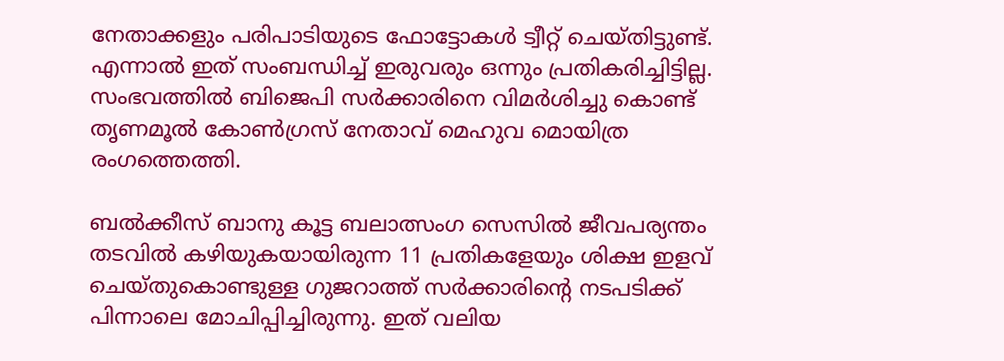നേതാക്കളും പരിപാടിയുടെ ഫോട്ടോകൾ ട്വീറ്റ് ചെയ്തിട്ടുണ്ട്. എന്നാൽ ഇത് സംബന്ധിച്ച് ഇരുവരും ഒന്നും പ്രതികരിച്ചിട്ടില്ല. സംഭവത്തിൽ ബിജെപി സർക്കാരിനെ വിമർശിച്ചു കൊണ്ട് തൃണമൂൽ കോൺഗ്രസ് നേതാവ് മെഹുവ മൊയിത്ര രംഗത്തെത്തി.

ബൽക്കീസ് ബാനു കൂട്ട ബലാത്സംഗ സെസിൽ ജീവപര്യന്തം തടവില്‍ കഴിയുകയായിരുന്ന 11 പ്രതികളേയും ശിക്ഷ ഇളവ് ചെയ്തുകൊണ്ടുള്ള ഗുജറാത്ത് സര്‍ക്കാരിന്റെ നടപടിക്ക് പിന്നാലെ മോചിപ്പിച്ചിരുന്നു. ഇത് വലിയ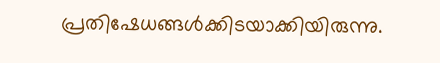പ്രതിഷേധങ്ങൾക്കിടയാക്കിയിരുന്നു.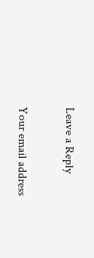Leave a Reply

Your email address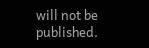will not be published.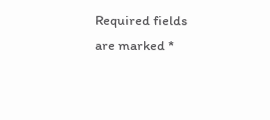Required fields are marked *